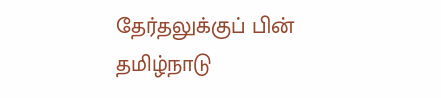தேர்தலுக்குப் பின் தமிழ்நாடு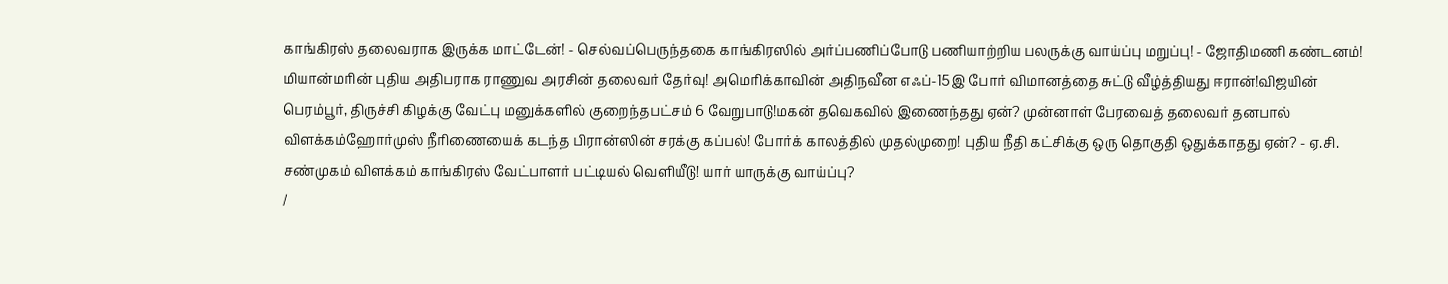காங்கிரஸ் தலைவராக இருக்க மாட்டேன்! - செல்வப்பெருந்தகை காங்கிரஸில் அர்ப்பணிப்போடு பணியாற்றிய பலருக்கு வாய்ப்பு மறுப்பு! - ஜோதிமணி கண்டனம்! மியான்மரின் புதிய அதிபராக ராணுவ அரசின் தலைவர் தேர்வு! அமெரிக்காவின் அதிநவீன எஃப்-15இ போர் விமானத்தை சுட்டு வீழ்த்தியது ஈரான்!விஜயின் பெரம்பூர், திருச்சி கிழக்கு வேட்பு மனுக்களில் குறைந்தபட்சம் 6 வேறுபாடு!மகன் தவெகவில் இணைந்தது ஏன்? முன்னாள் பேரவைத் தலைவர் தனபால் விளக்கம்ஹோர்முஸ் நீரிணையைக் கடந்த பிரான்ஸின் சரக்கு கப்பல்! போர்க் காலத்தில் முதல்முறை! புதிய நீதி கட்சிக்கு ஒரு தொகுதி ஒதுக்காதது ஏன்? - ஏ.சி. சண்முகம் விளக்கம் காங்கிரஸ் வேட்பாளர் பட்டியல் வெளியீடு! யார் யாருக்கு வாய்ப்பு?
/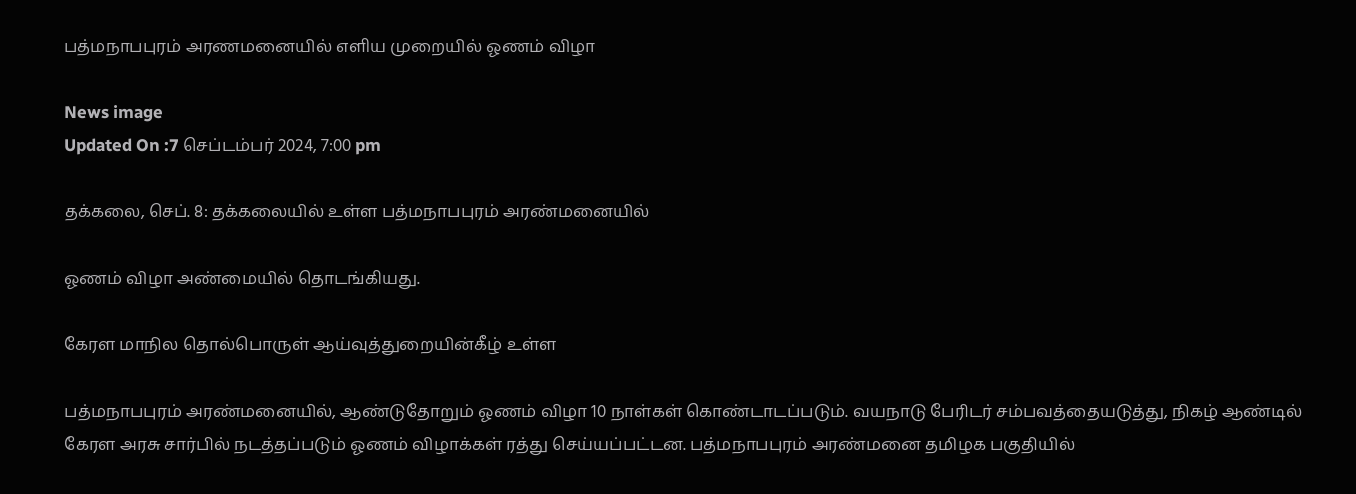பத்மநாபபுரம் அரணமனையில் எளிய முறையில் ஓணம் விழா

News image
Updated On :7 செப்டம்பர் 2024, 7:00 pm

தக்கலை, செப். 8: தக்கலையில் உள்ள பத்மநாபபுரம் அரண்மனையில்

ஓணம் விழா அண்மையில் தொடங்கியது.

கேரள மாநில தொல்பொருள் ஆய்வுத்துறையின்கீழ் உள்ள

பத்மநாபபுரம் அரண்மனையில், ஆண்டுதோறும் ஓணம் விழா 10 நாள்கள் கொண்டாடப்படும். வயநாடு பேரிடர் சம்பவத்தையடுத்து, நிகழ் ஆண்டில் கேரள அரசு சார்பில் நடத்தப்படும் ஓணம் விழாக்கள் ரத்து செய்யப்பட்டன. பத்மநாபபுரம் அரண்மனை தமிழக பகுதியில்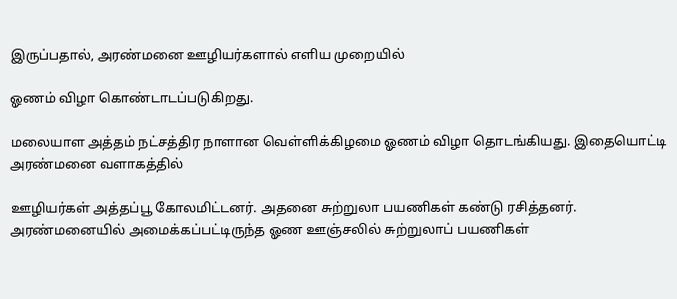இருப்பதால், அரண்மனை ஊழியர்களால் எளிய முறையில்

ஓணம் விழா கொண்டாடப்படுகிறது.

மலையாள அத்தம் நட்சத்திர நாளான வெள்ளிக்கிழமை ஓணம் விழா தொடங்கியது. இதையொட்டி அரண்மனை வளாகத்தில்

ஊழியர்கள் அத்தப்பூ கோலமிட்டனர். அதனை சுற்றுலா பயணிகள் கண்டு ரசித்தனர். அரண்மனையில் அமைக்கப்பட்டிருந்த ஓண ஊஞ்சலில் சுற்றுலாப் பயணிகள்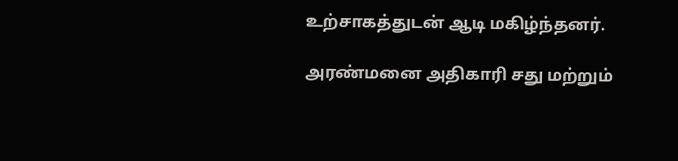உற்சாகத்துடன் ஆடி மகிழ்ந்தனர்.

அரண்மனை அதிகாரி சது மற்றும்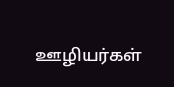ஊழியர்கள்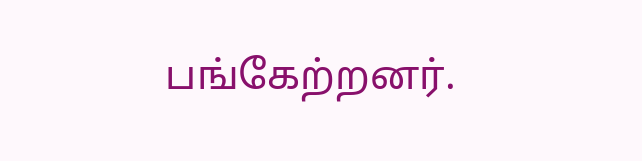பங்கேற்றனர்.